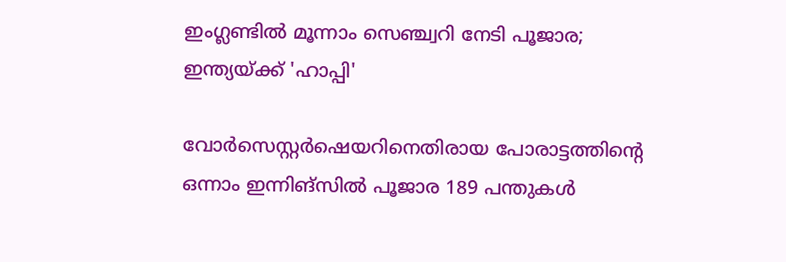ഇംഗ്ലണ്ടില്‍ മൂന്നാം സെഞ്ച്വറി നേടി പൂജാര; ഇന്ത്യയ്ക്ക് 'ഹാപ്പി'

വോര്‍സെസ്റ്റര്‍ഷെയറിനെതിരായ പോരാട്ടത്തിന്റെ ഒന്നാം ഇന്നിങ്‌സില്‍ പൂജാര 189 പന്തുകള്‍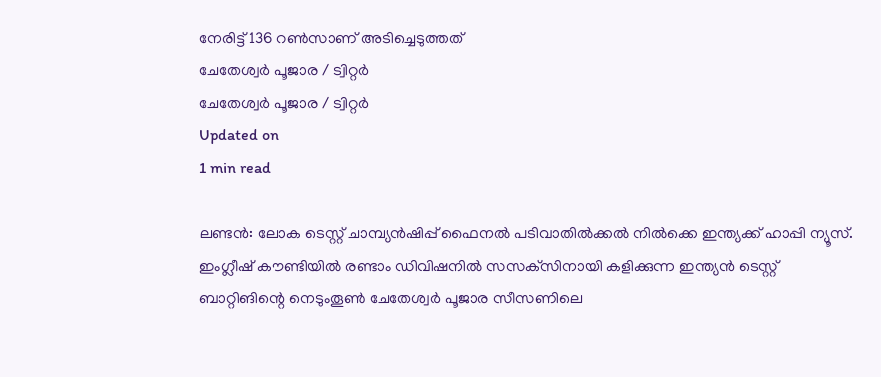നേരിട്ട് 136 റണ്‍സാണ് അടിച്ചെടുത്തത്
ചേതേശ്വര്‍ പൂജാര / ട്വിറ്റര്‍
ചേതേശ്വര്‍ പൂജാര / ട്വിറ്റര്‍
Updated on
1 min read

ലണ്ടന്‍: ലോക ടെസ്റ്റ് ചാമ്പ്യന്‍ഷിപ്പ് ഫൈനല്‍ പടിവാതില്‍ക്കല്‍ നില്‍ക്കെ ഇന്ത്യക്ക് ഹാപ്പി ന്യൂസ്. ഇംഗ്ലീഷ് കൗണ്ടിയില്‍ രണ്ടാം ഡിവിഷനില്‍ സസക്‌സിനായി കളിക്കുന്ന ഇന്ത്യന്‍ ടെസ്റ്റ് ബാറ്റിങിന്റെ നെടുംതൂണ്‍ ചേതേശ്വര്‍ പൂജാര സീസണിലെ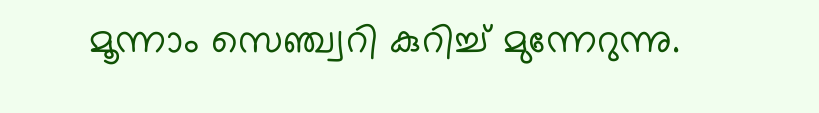മൂന്നാം സെഞ്ച്വറി കുറിച്ച് മുന്നേറുന്നു.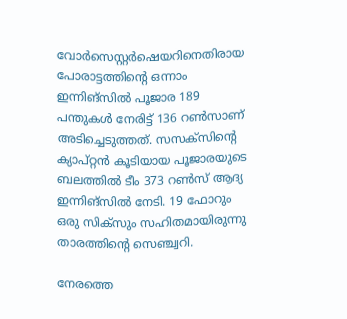വോര്‍സെസ്റ്റര്‍ഷെയറിനെതിരായ പോരാട്ടത്തിന്റെ ഒന്നാം ഇന്നിങ്‌സില്‍ പൂജാര 189 പന്തുകള്‍ നേരിട്ട് 136 റണ്‍സാണ് അടിച്ചെടുത്തത്. സസക്‌സിന്റെ ക്യാപ്റ്റന്‍ കൂടിയായ പൂജാരയുടെ ബലത്തില്‍ ടീം 373 റണ്‍സ് ആദ്യ ഇന്നിങ്‌സില്‍ നേടി. 19 ഫോറും ഒരു സിക്‌സും സഹിതമായിരുന്നു താരത്തിന്റെ സെഞ്ച്വറി.

നേരത്തെ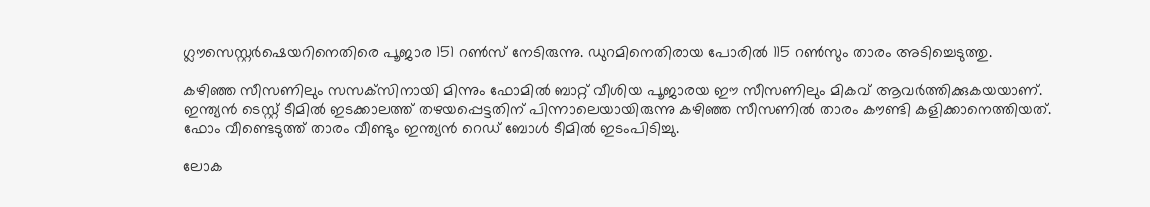ഗ്ലൗസെസ്റ്റര്‍ഷെയറിനെതിരെ പൂജാര 151 റണ്‍സ് നേടിരുന്നു. ഡുറമിനെതിരായ പോരില്‍ 115 റണ്‍സും താരം അടിച്ചെടുത്തു.

കഴിഞ്ഞ സീസണിലും സസക്‌സിനായി മിന്നും ഫോമില്‍ ബാറ്റ് വീശിയ പൂജാരയ ഈ സീസണിലും മികവ് ആവര്‍ത്തിക്കുകയയാണ്. ഇന്ത്യന്‍ ടെസ്റ്റ് ടീമില്‍ ഇടക്കാലത്ത് തഴയപ്പെട്ടതിന് പിന്നാലെയായിരുന്നു കഴിഞ്ഞ സീസണില്‍ താരം കൗണ്ടി കളിക്കാനെത്തിയത്. ഫോം വീണ്ടെടുത്ത് താരം വീണ്ടും ഇന്ത്യന്‍ റെഡ് ബോള്‍ ടീമില്‍ ഇടംപിടിച്ചു.

ലോക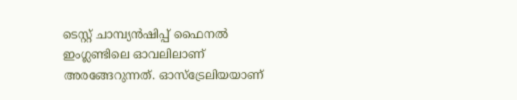ടെസ്റ്റ് ചാമ്പ്യന്‍ഷിപ്പ് ഫൈനല്‍ ഇംഗ്ലണ്ടിലെ ഓവലിലാണ് അരങ്ങേറുന്നത്. ഓസ്‌ട്രേലിയയാണ്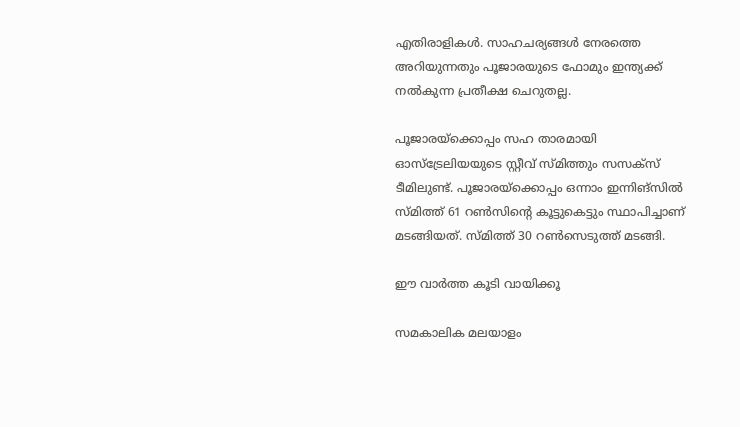എതിരാളികള്‍. സാഹചര്യങ്ങള്‍ നേരത്തെ അറിയുന്നതും പൂജാരയുടെ ഫോമും ഇന്ത്യക്ക് നല്‍കുന്ന പ്രതീക്ഷ ചെറുതല്ല.

പൂജാരയ്‌ക്കൊപ്പം സഹ താരമായി ഓസ്‌ട്രേലിയയുടെ സ്റ്റീവ് സ്മിത്തും സസക്‌സ് ടീമിലുണ്ട്. പൂജാരയ്‌ക്കൊപ്പം ഒന്നാം ഇന്നിങ്‌സില്‍ സ്മിത്ത് 61 റണ്‍സിന്റെ കൂട്ടുകെട്ടും സ്ഥാപിച്ചാണ് മടങ്ങിയത്. സ്മിത്ത് 30 റണ്‍സെടുത്ത് മടങ്ങി.

ഈ വാര്‍ത്ത കൂടി വായിക്കൂ

സമകാലിക മലയാളം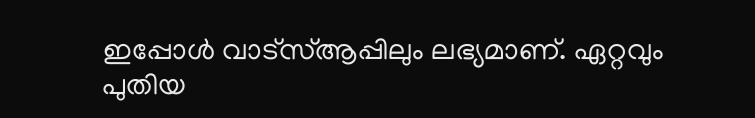ഇപ്പോള്‍ വാട്‌സ്ആപ്പിലും ലഭ്യമാണ്. ഏറ്റവും പുതിയ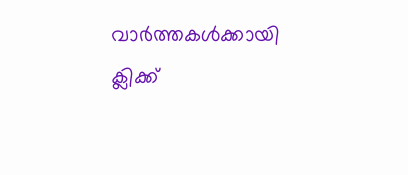വാര്‍ത്തകള്‍ക്കായി ക്ലിക്ക്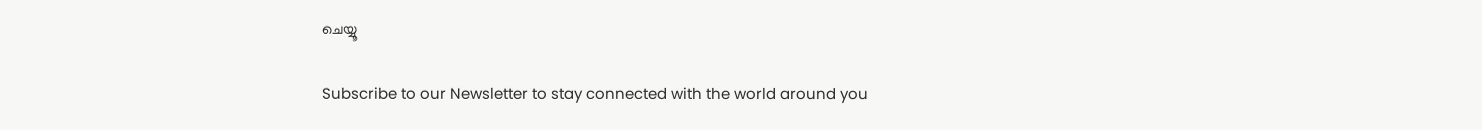ചെയ്യൂ

Subscribe to our Newsletter to stay connected with the world around you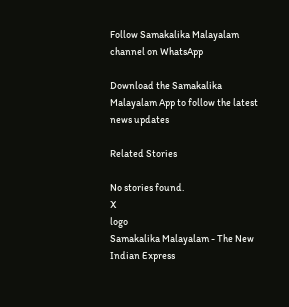Follow Samakalika Malayalam channel on WhatsApp

Download the Samakalika Malayalam App to follow the latest news updates

Related Stories

No stories found.
X
logo
Samakalika Malayalam - The New Indian Express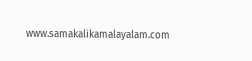www.samakalikamalayalam.com